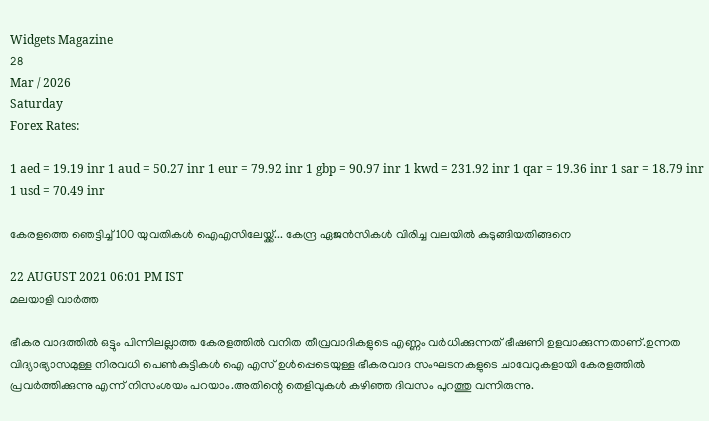Widgets Magazine
28
Mar / 2026
Saturday
Forex Rates:

1 aed = 19.19 inr 1 aud = 50.27 inr 1 eur = 79.92 inr 1 gbp = 90.97 inr 1 kwd = 231.92 inr 1 qar = 19.36 inr 1 sar = 18.79 inr 1 usd = 70.49 inr

കേരളത്തെ ഞെട്ടിച്ച് 100 യുവതികള്‍ ഐഎസിലേയ്ക്ക്... കേന്ദ്ര ഏജന്‍സികള്‍ വിരിച്ച വലയില്‍ കുടുങ്ങിയതിങ്ങനെ

22 AUGUST 2021 06:01 PM IST
മലയാളി വാര്‍ത്ത

ഭീകര വാദത്തിൽ ഒട്ടും പിന്നിലല്ലാത്ത കേരളത്തിൽ വനിത തീവ്രവാദികളുടെ എണ്ണം വർധിക്കുന്നത് ഭീഷണി ഉളവാക്കുന്നതാണ്.ഉന്നത വിദ്യാഭ്യാസമുള്ള നിരവധി പെണ്‍കുട്ടികള്‍ ഐ എസ് ഉള്‍പ്പെടെയുള്ള ഭീകരവാദ സംഘടനകളുടെ ചാവേറുകളായി കേരളത്തില്‍ പ്രവര്‍ത്തിക്കുന്നു എന്ന് നിസംശയം പറയാം.അതിന്റെ തെളിവുകൾ കഴിഞ്ഞ ദിവസം പുറത്തു വന്നിരുന്നു.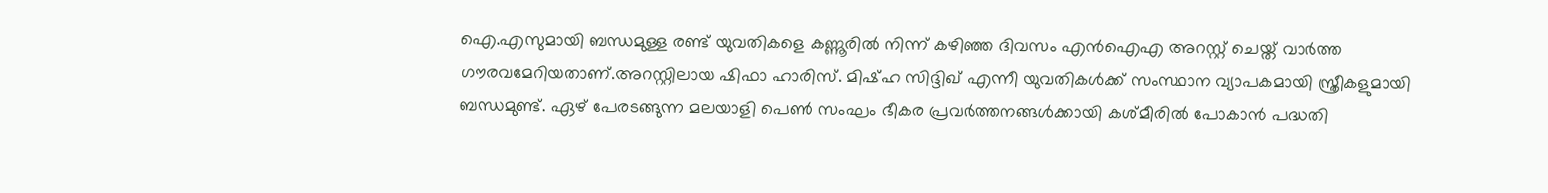ഐ.എസുമായി ബന്ധമുള്ള രണ്ട് യുവതികളെ കണ്ണൂരില്‍ നിന്ന് കഴിഞ്ഞ ദിവസം എന്‍ഐഎ അറസ്റ്റ് ചെയ്ത് വാർത്ത ഗൗരവമേറിയതാണ്.അറസ്റ്റിലായ ഷിഫാ ഹാരിസ്. മിഷ്ഹ സിദ്ദിഖ് എന്നീ യുവതികള്‍ക്ക് സംസ്ഥാന വ്യാപകമായി സ്ത്രീകളുമായി ബന്ധമുണ്ട്. ഏഴ് പേരടങ്ങുന്ന മലയാളി പെണ്‍ സംഘം ഭീകര പ്രവര്‍ത്തനങ്ങള്‍ക്കായി കശ്മീരില്‍ പോകാന്‍ പദ്ധതി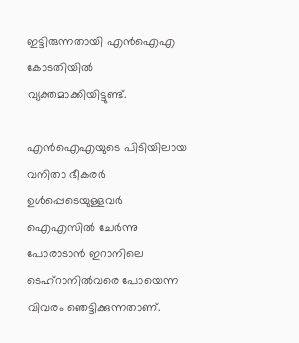ഇട്ടിരുന്നതായി എന്‍ഐഎ കോടതിയില്‍ വ്യക്തമാക്കിയിട്ടുണ്ട്.

എന്‍ഐഎയുടെ പിടിയിലായ വനിതാ ഭീകരര്‍ ഉള്‍പ്പെടെയുള്ളവര്‍ ഐഎസില്‍ ചേര്‍ന്നു പോരാടാന്‍ ഇറാനിലെ ടെഹ്‌റാനില്‍വരെ പോയെന്ന വിവരം ഞെട്ടിക്കുന്നതാണ്.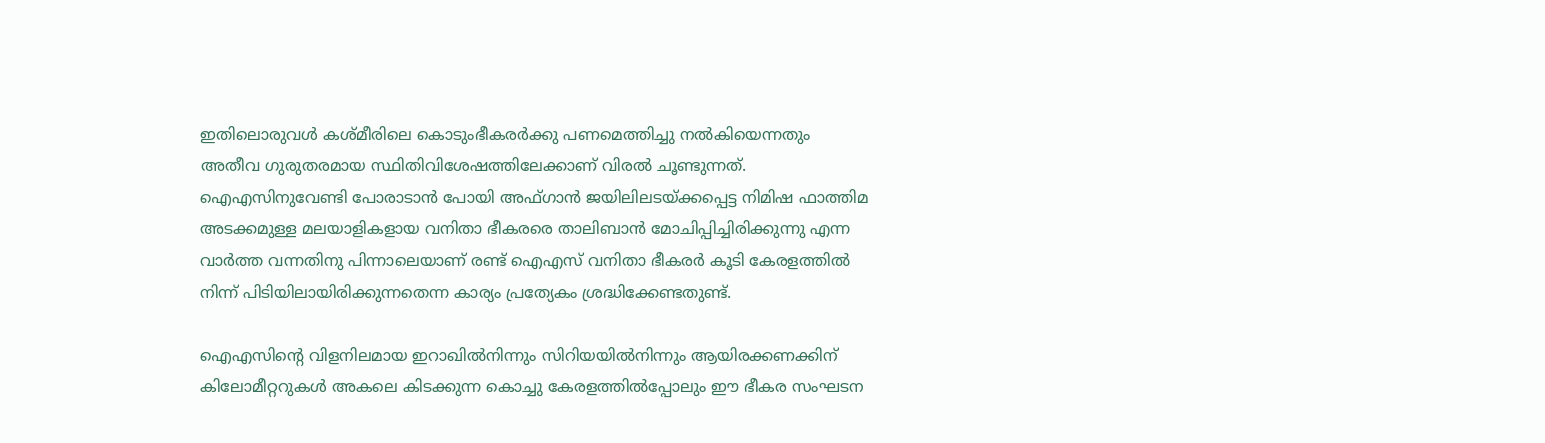ഇതിലൊരുവള്‍ കശ്മീരിലെ കൊടുംഭീകരര്‍ക്കു പണമെത്തിച്ചു നല്‍കിയെന്നതും അതീവ ഗുരുതരമായ സ്ഥിതിവിശേഷത്തിലേക്കാണ് വിരല്‍ ചൂണ്ടുന്നത്. ഐഎസിനുവേണ്ടി പോരാടാന്‍ പോയി അഫ്ഗാന്‍ ജയിലിലടയ്ക്കപ്പെട്ട നിമിഷ ഫാത്തിമ അടക്കമുള്ള മലയാളികളായ വനിതാ ഭീകരരെ താലിബാന്‍ മോചിപ്പിച്ചിരിക്കുന്നു എന്ന വാര്‍ത്ത വന്നതിനു പിന്നാലെയാണ് രണ്ട് ഐഎസ് വനിതാ ഭീകരര്‍ കൂടി കേരളത്തില്‍ നിന്ന് പിടിയിലായിരിക്കുന്നതെന്ന കാര്യം പ്രത്യേകം ശ്രദ്ധിക്കേണ്ടതുണ്ട്.

ഐഎസിന്റെ വിളനിലമായ ഇറാഖില്‍നിന്നും സിറിയയില്‍നിന്നും ആയിരക്കണക്കിന് കിലോമീറ്ററുകള്‍ അകലെ കിടക്കുന്ന കൊച്ചു കേരളത്തില്‍പ്പോലും ഈ ഭീകര സംഘടന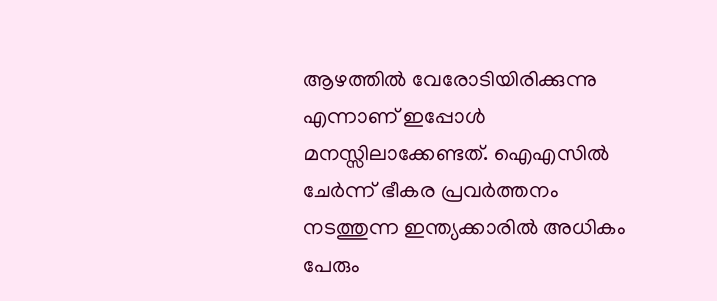ആഴത്തില്‍ വേരോടിയിരിക്കുന്നു എന്നാണ് ഇപ്പോള്‍ മനസ്സിലാക്കേണ്ടത്. ഐഎസില്‍ ചേര്‍ന്ന് ഭീകര പ്രവര്‍ത്തനം നടത്തുന്ന ഇന്ത്യക്കാരില്‍ അധികം പേരും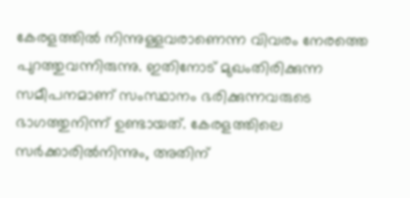കേരളത്തില്‍ നിന്നുള്ളവരാണെന്ന വിവരം നേരത്തെ പുറത്തുവന്നിരുന്നു. ഇതിനോട് മുഖംതിരിക്കുന്ന സമീപനമാണ് സംസ്ഥാനം ഭരിക്കുന്നവരുടെ ഭാഗത്തുനിന്ന് ഉണ്ടായത്. കേരളത്തിലെ സര്‍ക്കാരില്‍നിന്നും, അതിന്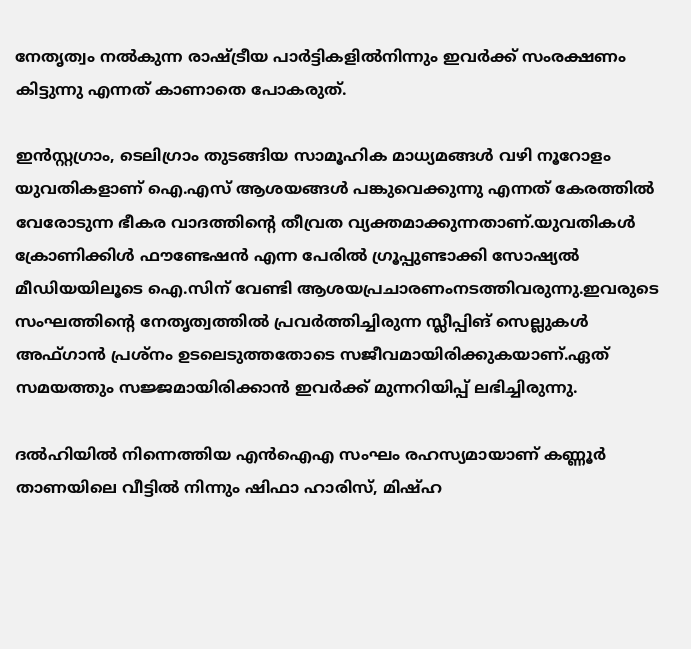നേതൃത്വം നല്‍കുന്ന രാഷ്ട്രീയ പാര്‍ട്ടികളില്‍നിന്നും ഇവര്‍ക്ക് സംരക്ഷണം കിട്ടുന്നു എന്നത് കാണാതെ പോകരുത്.

ഇന്‍സ്റ്റഗ്രാം, ടെലിഗ്രാം തുടങ്ങിയ സാമൂഹിക മാധ്യമങ്ങള്‍ വഴി നൂറോളം യുവതികളാണ് ഐ.എസ് ആശയങ്ങള്‍ പങ്കുവെക്കുന്നു എന്നത് കേരത്തിൽ വേരോടുന്ന ഭീകര വാദത്തിന്റെ തീവ്രത വ്യക്തമാക്കുന്നതാണ്.യുവതികള്‍ ക്രോണിക്കിള്‍ ഫൗണ്ടേഷന്‍ എന്ന പേരില്‍ ഗ്രൂപ്പുണ്ടാക്കി സോഷ്യല്‍ മീഡിയയിലൂടെ ഐ.സിന് വേണ്ടി ആശയപ്രചാരണംനടത്തിവരുന്നു.ഇവരുടെ സംഘത്തിന്റെ നേതൃത്വത്തില്‍ പ്രവര്‍ത്തിച്ചിരുന്ന സ്ലീപ്പിങ് സെല്ലുകള്‍ അഫ്ഗാന്‍ പ്രശ്നം ഉടലെടുത്തതോടെ സജീവമായിരിക്കുകയാണ്.ഏത് സമയത്തും സജ്ജമായിരിക്കാന്‍ ഇവര്‍ക്ക് മുന്നറിയിപ്പ് ലഭിച്ചിരുന്നു.

ദല്‍ഹിയില്‍ നിന്നെത്തിയ എന്‍ഐഎ സംഘം രഹസ്യമായാണ് കണ്ണൂര്‍ താണയിലെ വീട്ടില്‍ നിന്നും ഷിഫാ ഹാരിസ്, മിഷ്ഹ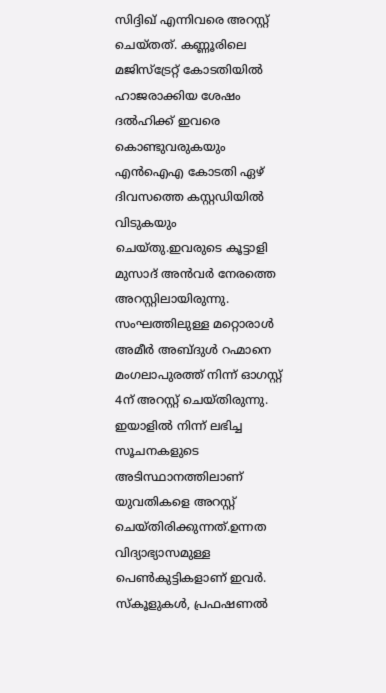സിദ്ദിഖ് എന്നിവരെ അറസ്റ്റ് ചെയ്തത്. കണ്ണൂരിലെ മജിസ്‌ട്രേറ്റ് കോടതിയില്‍ ഹാജരാക്കിയ ശേഷം ദല്‍ഹിക്ക് ഇവരെ കൊണ്ടുവരുകയും എന്‍ഐഎ കോടതി ഏഴ് ദിവസത്തെ കസ്റ്റഡിയില്‍ വിടുകയും ചെയ്തു.ഇവരുടെ കൂട്ടാളി മുസാദ് അന്‍വര്‍ നേരത്തെ അറസ്റ്റിലായിരുന്നു. സംഘത്തിലുള്ള മറ്റൊരാള്‍ അമീര്‍ അബ്ദുള്‍ റഹ്മാനെ മംഗലാപുരത്ത് നിന്ന് ഓഗസ്റ്റ് 4ന് അറസ്റ്റ് ചെയ്തിരുന്നു. ഇയാളില്‍ നിന്ന് ലഭിച്ച സൂചനകളുടെ അടിസ്ഥാനത്തിലാണ് യുവതികളെ അറസ്റ്റ് ചെയ്തിരിക്കുന്നത്.ഉന്നത വിദ്യാഭ്യാസമുള്ള പെണ്‍കുട്ടികളാണ് ഇവര്‍. സ്‌കൂളുകള്‍, പ്രഫഷണല്‍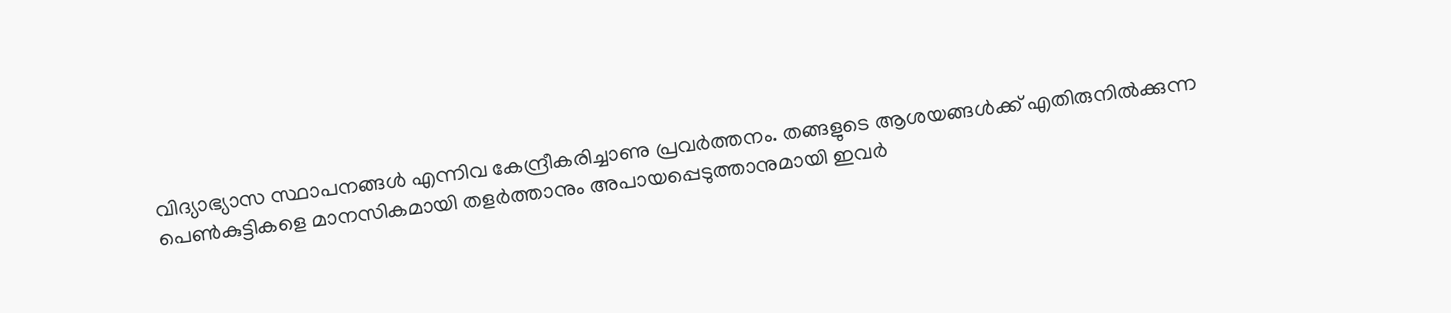വിദ്യാഭ്യാസ സ്ഥാപനങ്ങള്‍ എന്നിവ കേന്ദ്രീകരിച്ചാണു പ്രവര്‍ത്തനം. തങ്ങളുടെ ആശയങ്ങള്‍ക്ക് എതിരുനില്‍ക്കുന്ന പെണ്‍കുട്ടികളെ മാനസികമായി തളര്‍ത്താനും അപായപ്പെടുത്താനുമായി ഇവര്‍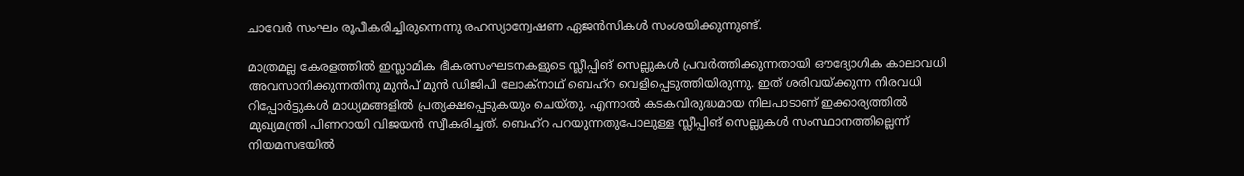ചാവേര്‍ സംഘം രൂപീകരിച്ചിരുന്നെന്നു രഹസ്യാന്വേഷണ ഏജന്‍സികള്‍ സംശയിക്കുന്നുണ്ട്.

മാത്രമല്ല കേരളത്തില്‍ ഇസ്ലാമിക ഭീകരസംഘടനകളുടെ സ്ലീപ്പിങ് സെല്ലുകള്‍ പ്രവര്‍ത്തിക്കുന്നതായി ഔദ്യോഗിക കാലാവധി അവസാനിക്കുന്നതിനു മുന്‍പ് മുന്‍ ഡിജിപി ലോക്‌നാഥ് ബെഹ്‌റ വെളിപ്പെടുത്തിയിരുന്നു. ഇത് ശരിവയ്ക്കുന്ന നിരവധി റിപ്പോര്‍ട്ടുകള്‍ മാധ്യമങ്ങളില്‍ പ്രത്യക്ഷപ്പെടുകയും ചെയ്തു. എന്നാല്‍ കടകവിരുദ്ധമായ നിലപാടാണ് ഇക്കാര്യത്തില്‍ മുഖ്യമന്ത്രി പിണറായി വിജയന്‍ സ്വീകരിച്ചത്. ബെഹ്‌റ പറയുന്നതുപോലുള്ള സ്ലീപ്പിങ് സെല്ലുകള്‍ സംസ്ഥാനത്തില്ലെന്ന് നിയമസഭയില്‍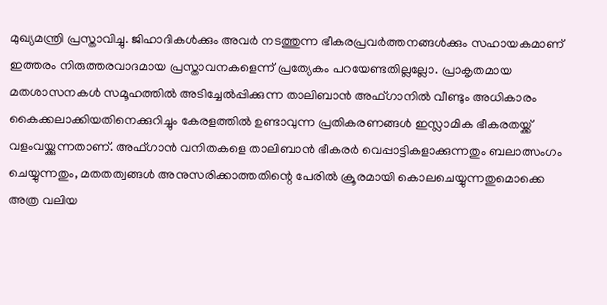മുഖ്യമന്ത്രി പ്രസ്താവിച്ചു. ജിഹാദികള്‍ക്കും അവര്‍ നടത്തുന്ന ഭീകരപ്രവര്‍ത്തനങ്ങള്‍ക്കും സഹായകമാണ് ഇത്തരം നിരുത്തരവാദമായ പ്രസ്താവനകളെന്ന് പ്രത്യേകം പറയേണ്ടതില്ലല്ലോ. പ്രാകൃതമായ മതശാസനകള്‍ സമൂഹത്തില്‍ അടിച്ചേല്‍പ്പിക്കുന്ന താലിബാന്‍ അഫ്ഗാനില്‍ വീണ്ടും അധികാരം കൈക്കലാക്കിയതിനെക്കുറിച്ചും കേരളത്തില്‍ ഉണ്ടാവുന്ന പ്രതികരണങ്ങള്‍ ഇസ്ലാമിക ഭീകരതയ്ക്ക് വളംവയ്ക്കുന്നതാണ്. അഫ്ഗാന്‍ വനിതകളെ താലിബാന്‍ ഭീകരര്‍ വെപ്പാട്ടികളാക്കുന്നതും ബലാത്സംഗം ചെയ്യുന്നതും, മതതത്വങ്ങള്‍ അനുസരിക്കാത്തതിന്റെ പേരില്‍ ക്രൂരമായി കൊലചെയ്യുന്നതുമൊക്കെ അത്ര വലിയ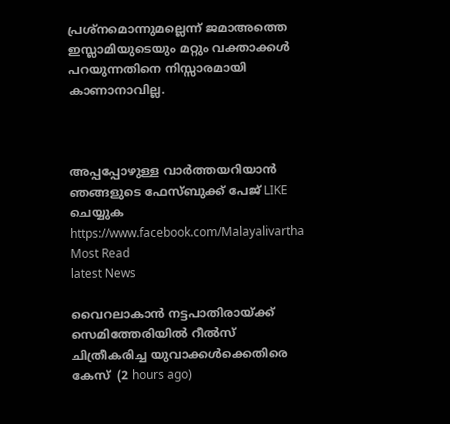പ്രശ്‌നമൊന്നുമല്ലെന്ന് ജമാഅത്തെ ഇസ്ലാമിയുടെയും മറ്റും വക്താക്കള്‍ പറയുന്നതിനെ നിസ്സാരമായി കാണാനാവില്ല.



അപ്പപ്പോഴുള്ള വാര്‍ത്തയറിയാന്‍ ഞങ്ങളുടെ ഫേസ്‌ബുക്ക്‌ പേജ് LIKE ചെയ്യുക
https://www.facebook.com/Malayalivartha
Most Read
latest News

വൈറലാകാന്‍ നട്ടപാതിരായ്ക്ക് സെമിത്തേരിയില്‍ റീല്‍സ് ചിത്രീകരിച്ച യുവാക്കള്‍ക്കെതിരെ കേസ്  (2 hours ago)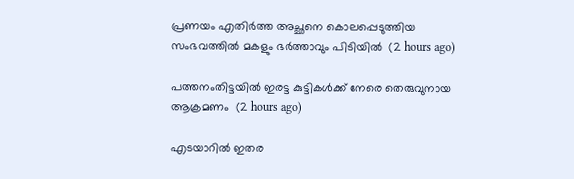പ്രണയം എതിര്‍ത്ത അച്ഛനെ കൊലപ്പെടുത്തിയ സംഭവത്തില്‍ മകളും ഭര്‍ത്താവും പിടിയില്‍  (2 hours ago)

പത്തനംതിട്ടയില്‍ ഇരട്ട കുട്ടികള്‍ക്ക് നേരെ തെരുവുനായ ആക്രമണം  (2 hours ago)

എടയാറില്‍ ഇതര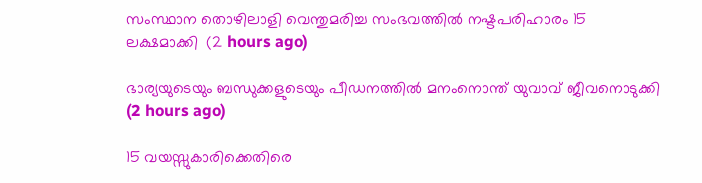സംസ്ഥാന തൊഴിലാളി വെന്തുമരിച്ച സംഭവത്തില്‍ നഷ്ടപരിഹാരം 15 ലക്ഷമാക്കി  (2 hours ago)

ഭാര്യയുടെയും ബന്ധുക്കളുടെയും പീഡനത്തില്‍ മനംനൊന്ത് യുവാവ് ജീവനൊടുക്കി  (2 hours ago)

15 വയസ്സുകാരിക്കെതിരെ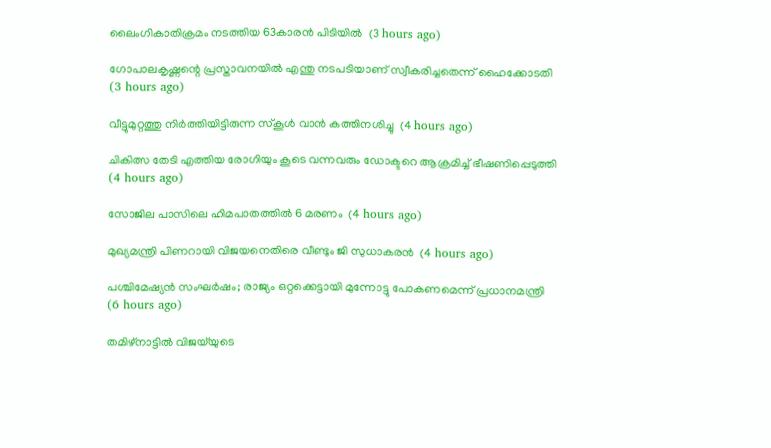ലൈംഗികാതിക്രമം നടത്തിയ 63കാരന്‍ പിടിയില്‍  (3 hours ago)

ഗോപാലകൃഷ്ണന്റെ പ്രസ്താവനയില്‍ എന്തു നടപടിയാണ് സ്വീകരിച്ചതെന്ന് ഹൈക്കോടതി  (3 hours ago)

വീട്ടുമുറ്റത്തു നിര്‍ത്തിയിട്ടിരുന്ന സ്‌കൂള്‍ വാന്‍ കത്തിനശിച്ചു  (4 hours ago)

ചികിത്സ തേടി എത്തിയ രോഗിയും കൂടെ വന്നവരും ഡോക്ടറെ ആക്രമിച്ച് ഭീഷണിപ്പെടുത്തി  (4 hours ago)

സോജില പാസിലെ ഹിമപാതത്തില്‍ 6 മരണം  (4 hours ago)

മുഖ്യമന്ത്രി പിണറായി വിജയനെതിരെ വീണ്ടും ജി സുധാകരന്‍  (4 hours ago)

പശ്ചിമേഷ്യന്‍ സംഘര്‍ഷം; രാജ്യം ഒറ്റക്കെട്ടായി മുന്നോട്ടു പോകണമെന്ന് പ്രധാനമന്ത്രി  (6 hours ago)

തമിഴ്‌നാട്ടില്‍ വിജയ്‌യുടെ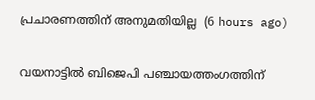പ്രചാരണത്തിന് അനുമതിയില്ല  (6 hours ago)

വയനാട്ടില്‍ ബിജെപി പഞ്ചായത്തംഗത്തിന്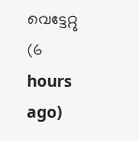വെട്ടേറ്റു  (6 hours ago)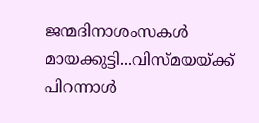ജന്മദിനാശംസകള്‍ മായക്കുട്ടി...വിസ്മയയ്ക്ക് പിറന്നാള്‍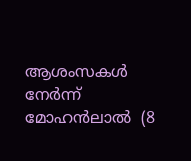ആശംസകള്‍ നേര്‍ന്ന് മോഹന്‍ലാല്‍  (8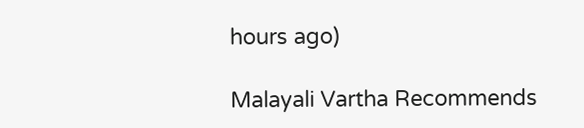hours ago)

Malayali Vartha Recommends